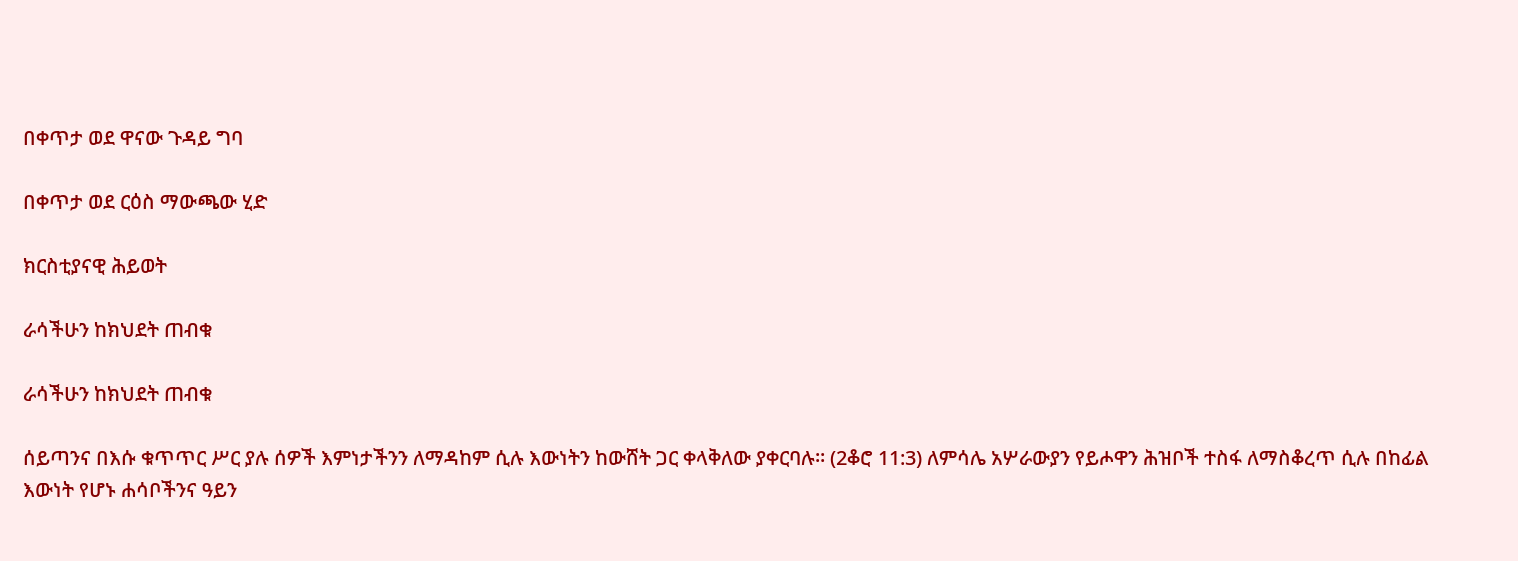በቀጥታ ወደ ዋናው ጉዳይ ግባ

በቀጥታ ወደ ርዕስ ማውጫው ሂድ

ክርስቲያናዊ ሕይወት

ራሳችሁን ከክህደት ጠብቁ

ራሳችሁን ከክህደት ጠብቁ

ሰይጣንና በእሱ ቁጥጥር ሥር ያሉ ሰዎች እምነታችንን ለማዳከም ሲሉ እውነትን ከውሸት ጋር ቀላቅለው ያቀርባሉ። (2ቆሮ 11:3) ለምሳሌ አሦራውያን የይሖዋን ሕዝቦች ተስፋ ለማስቆረጥ ሲሉ በከፊል እውነት የሆኑ ሐሳቦችንና ዓይን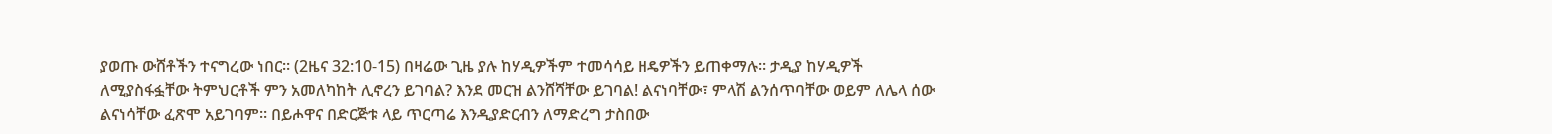ያወጡ ውሸቶችን ተናግረው ነበር። (2ዜና 32:10-15) በዛሬው ጊዜ ያሉ ከሃዲዎችም ተመሳሳይ ዘዴዎችን ይጠቀማሉ። ታዲያ ከሃዲዎች ለሚያስፋፏቸው ትምህርቶች ምን አመለካከት ሊኖረን ይገባል? እንደ መርዝ ልንሸሻቸው ይገባል! ልናነባቸው፣ ምላሽ ልንሰጥባቸው ወይም ለሌላ ሰው ልናነሳቸው ፈጽሞ አይገባም። በይሖዋና በድርጅቱ ላይ ጥርጣሬ እንዲያድርብን ለማድረግ ታስበው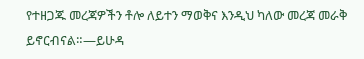የተዘጋጁ መረጃዎችን ቶሎ ለይተን ማወቅና እንዲህ ካለው መረጃ መራቅ ይኖርብናል።—ይሁዳ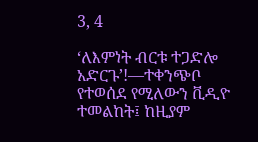3, 4

‘ለእምነት ብርቱ ተጋድሎ አድርጉ’!—ተቀንጭቦ የተወሰደ የሚለውን ቪዲዮ ተመልከት፤ ከዚያም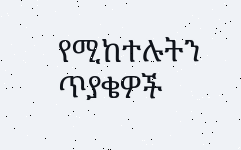የሚከተሉትን ጥያቄዎች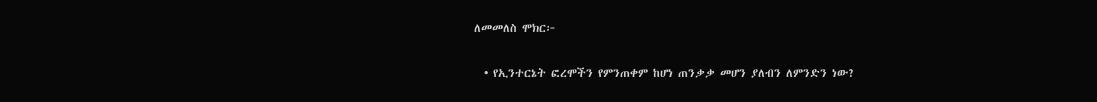ለመመለስ ሞክር፦

  • የኢንተርኔት ፎረሞችን የምንጠቀም ከሆነ ጠንቃቃ መሆን ያለብን ለምንድን ነው?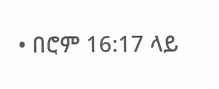• በሮም 16:17 ላይ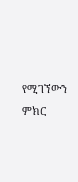የሚገኘውን ምክር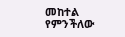መከተል የምንችለው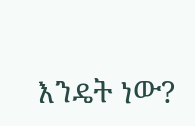እንዴት ነው?